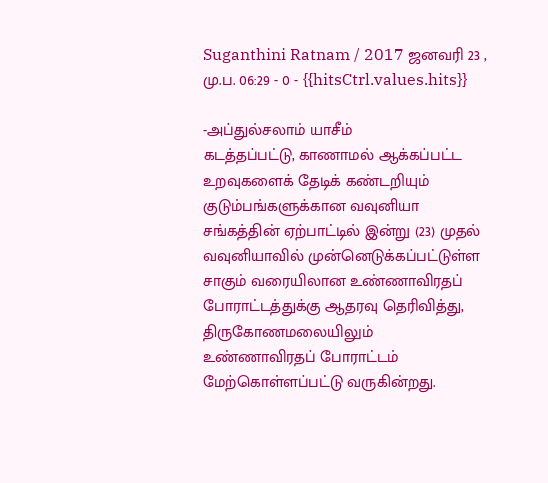Suganthini Ratnam / 2017 ஜனவரி 23 , மு.ப. 06:29 - 0 - {{hitsCtrl.values.hits}}

-அப்துல்சலாம் யாசீம்
கடத்தப்பட்டு, காணாமல் ஆக்கப்பட்ட உறவுகளைக் தேடிக் கண்டறியும் குடும்பங்களுக்கான வவுனியா சங்கத்தின் ஏற்பாட்டில் இன்று (23) முதல் வவுனியாவில் முன்னெடுக்கப்பட்டுள்ள சாகும் வரையிலான உண்ணாவிரதப் போராட்டத்துக்கு ஆதரவு தெரிவித்து, திருகோணமலையிலும் உண்ணாவிரதப் போராட்டம் மேற்கொள்ளப்பட்டு வருகின்றது.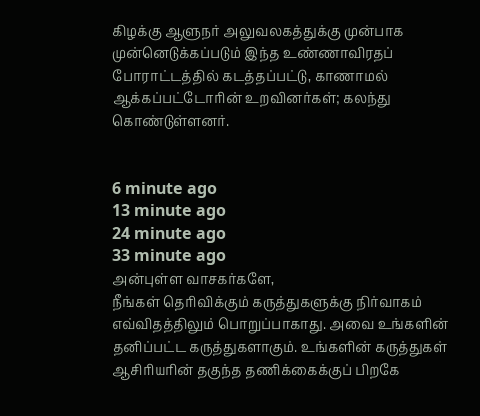கிழக்கு ஆளுநர் அலுவலகத்துக்கு முன்பாக முன்னெடுக்கப்படும் இந்த உண்ணாவிரதப் போராட்டத்தில் கடத்தப்பட்டு, காணாமல் ஆக்கப்பட்டோரின் உறவினர்கள்; கலந்து கொண்டுள்ளனர்.


6 minute ago
13 minute ago
24 minute ago
33 minute ago
அன்புள்ள வாசகர்களே,
நீங்கள் தெரிவிக்கும் கருத்துகளுக்கு நிர்வாகம் எவ்விதத்திலும் பொறுப்பாகாது. அவை உங்களின் தனிப்பட்ட கருத்துகளாகும். உங்களின் கருத்துகள் ஆசிரியரின் தகுந்த தணிக்கைக்குப் பிறகே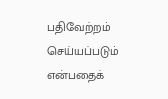பதிவேற்றம் செய்யப்படும் என்பதைக்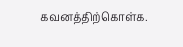கவனத்திற்கொள்க.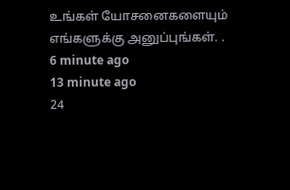உங்கள் யோசனைகளையும் எங்களுக்கு அனுப்புங்கள். .
6 minute ago
13 minute ago
24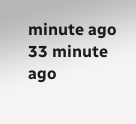minute ago
33 minute ago